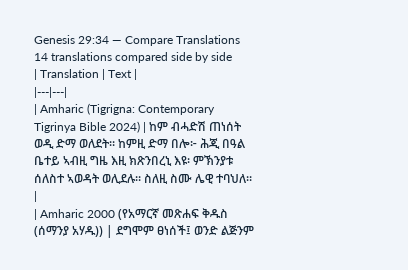Genesis 29:34 — Compare Translations
14 translations compared side by side
| Translation | Text |
|---|---|
| Amharic (Tigrigna: Contemporary Tigrinya Bible 2024) | ከም ብሓድሽ ጠነሰት ወዲ ድማ ወለደት። ከምዚ ድማ በሎ፦ ሕጂ በዓል ቤተይ ኣብዚ ግዜ እዚ ክጽንበረኒ እዩ፡ ምኽንያቱ ሰለስተ ኣወዳት ወሊደሉ። ስለዚ ስሙ ሌዊ ተባህለ። |
| Amharic 2000 (የአማርኛ መጽሐፍ ቅዱስ (ሰማንያ አሃዱ)) | ደግሞም ፀነሰች፤ ወንድ ልጅንም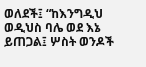ወለደች፤ “ከእንግዲህ ወዲህስ ባሌ ወደ እኔ ይጠጋል፤ ሦስት ወንዶች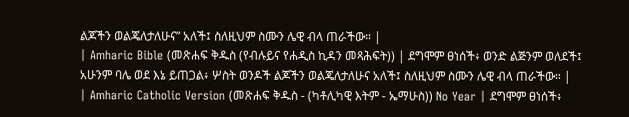ልጆችን ወልጄለታለሁና” አለች፤ ስለዚህም ስሙን ሌዊ ብላ ጠራችው። |
| Amharic Bible (መጽሐፍ ቅዱስ (የብሉይና የሐዲስ ኪዳን መጻሕፍት)) | ደግሞም ፀነሰች፥ ወንድ ልጅንም ወለደች፤ አሁንም ባሌ ወደ እኔ ይጠጋል፥ ሦስት ወንዶች ልጆችን ወልጄለታለሁና አለች፤ ስለዚህም ስሙን ሌዊ ብላ ጠራችው። |
| Amharic Catholic Version (መጽሐፍ ቅዱስ - (ካቶሊካዊ እትም - ኤማሁስ)) No Year | ደግሞም ፀነሰች፥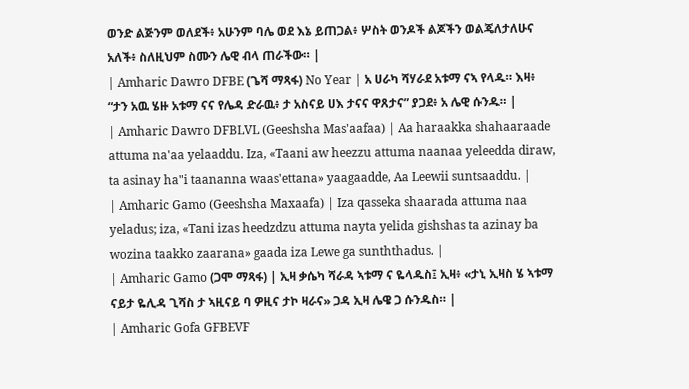ወንድ ልጅንም ወለደች፥ አሁንም ባሌ ወደ እኔ ይጠጋል፥ ሦስት ወንዶች ልጆችን ወልጄለታለሁና አለች፥ ስለዚህም ስሙን ሌዊ ብላ ጠራችው። |
| Amharic Dawro DFBE (ጌሻ ማጻፋ) No Year | አ ሀራካ ሻሃራደ አቱማ ናኣ የላዱ። እዛ፥ “ታን አዉ ሄዙ አቱማ ናና የሌዳ ድራዉ፥ ታ አስናይ ሀእ ታናና ዋጸታና” ያጋደ፥ አ ሌዊ ሱንዱ። |
| Amharic Dawro DFBLVL (Geeshsha Mas'aafaa) | Aa haraakka shahaaraade attuma na'aa yelaaddu. Iza, «Taani aw heezzu attuma naanaa yeleedda diraw, ta asinay ha"i taananna waas'ettana» yaagaadde, Aa Leewii suntsaaddu. |
| Amharic Gamo (Geeshsha Maxaafa) | Iza qasseka shaarada attuma naa yeladus; iza, «Tani izas heedzdzu attuma nayta yelida gishshas ta azinay ba wozina taakko zaarana» gaada iza Lewe ga sunththadus. |
| Amharic Gamo (ጋሞ ማጻፋ) | ኢዛ ቃሴካ ሻራዳ ኣቱማ ና ዬላዱስ፤ ኢዛ፥ «ታኒ ኢዛስ ሄ ኣቱማ ናይታ ዬሊዳ ጊሻስ ታ ኣዚናይ ባ ዎዚና ታኮ ዛራና» ጋዳ ኢዛ ሌዌ ጋ ሱንዱስ። |
| Amharic Gofa GFBEVF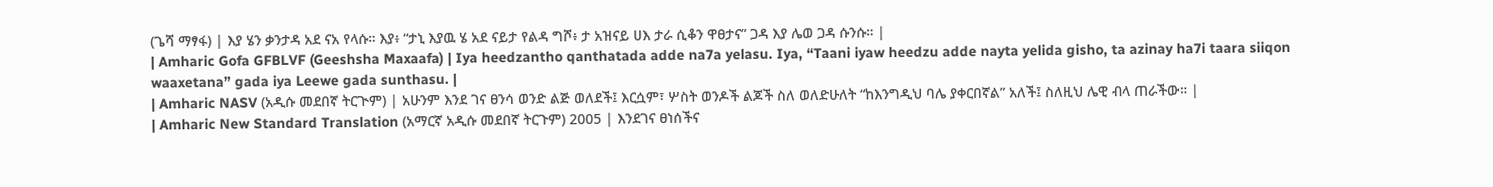(ጌሻ ማፃፋ) | እያ ሄን ቃንታዳ አደ ናአ የላሱ። እያ፥ “ታኒ እያዉ ሄ አደ ናይታ የልዳ ግሾ፥ ታ አዝናይ ሀእ ታራ ሲቆን ዋፀታና” ጋዳ እያ ሌወ ጋዳ ሱንሱ። |
| Amharic Gofa GFBLVF (Geeshsha Maxaafa) | Iya heedzantho qanthatada adde na7a yelasu. Iya, “Taani iyaw heedzu adde nayta yelida gisho, ta azinay ha7i taara siiqon waaxetana” gada iya Leewe gada sunthasu. |
| Amharic NASV (አዲሱ መደበኛ ትርጒም) | አሁንም እንደ ገና ፀንሳ ወንድ ልጅ ወለደች፤ እርሷም፣ ሦስት ወንዶች ልጆች ስለ ወለድሁለት “ከእንግዲህ ባሌ ያቀርበኛል” አለች፤ ስለዚህ ሌዊ ብላ ጠራችው። |
| Amharic New Standard Translation (አማርኛ አዲሱ መደበኛ ትርጉም) 2005 | እንደገና ፀነሰችና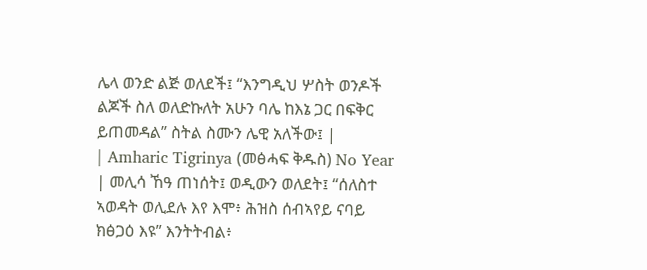ሌላ ወንድ ልጅ ወለደች፤ “እንግዲህ ሦስት ወንዶች ልጆች ስለ ወለድኩለት አሁን ባሌ ከእኔ ጋር በፍቅር ይጠመዳል” ስትል ስሙን ሌዊ አለችው፤ |
| Amharic Tigrinya (መፅሓፍ ቅዱስ) No Year | መሊሳ ኸዓ ጠነሰት፤ ወዲውን ወለደት፤ “ሰለስተ ኣወዳት ወሊደሉ እየ እሞ፥ ሕዝስ ሰብኣየይ ናባይ ክፅጋዕ እዩ” እንትትብል፥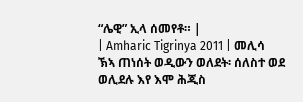“ሌዊ” ኢላ ሰመየቶ። |
| Amharic Tigrinya 2011 | መሊሳ ኽኣ ጠነሰት ወዲውን ወለደት፡ ሰለስተ ወደ ወሊደሉ እየ እሞ ሕጂስ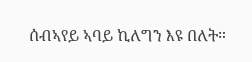ሰብኣየይ ኣባይ ኪለግን እዩ በለት።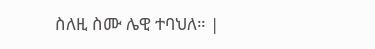ስለዚ ስሙ ሌዊ ተባህለ። |